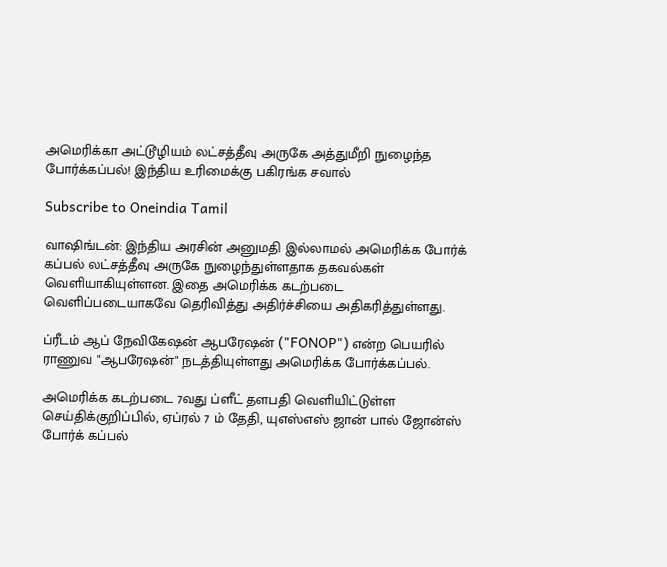அமெரிக்கா அட்டூழியம் லட்சத்தீவு அருகே அத்துமீறி நுழைந்த போர்க்கப்பல்! இந்திய உரிமைக்கு பகிரங்க சவால்

Subscribe to Oneindia Tamil

வாஷிங்டன்: இந்திய அரசின் அனுமதி இல்லாமல் அமெரிக்க போர்க் கப்பல் லட்சத்தீவு அருகே நுழைந்துள்ளதாக தகவல்கள் வெளியாகியுள்ளன. இதை அமெரிக்க கடற்படை வெளிப்படையாகவே தெரிவித்து அதிர்ச்சியை அதிகரித்துள்ளது.

ப்ரீடம் ஆப் நேவிகேஷன் ஆபரேஷன் ("FONOP") என்ற பெயரில் ராணுவ "ஆபரேஷன்" நடத்தியுள்ளது அமெரிக்க போர்க்கப்பல்.

அமெரிக்க கடற்படை 7வது ப்ளீட் தளபதி வெளியிட்டுள்ள செய்திக்குறிப்பில், ஏப்ரல் 7 ம் தேதி, யுஎஸ்எஸ் ஜான் பால் ஜோன்ஸ் போர்க் கப்பல்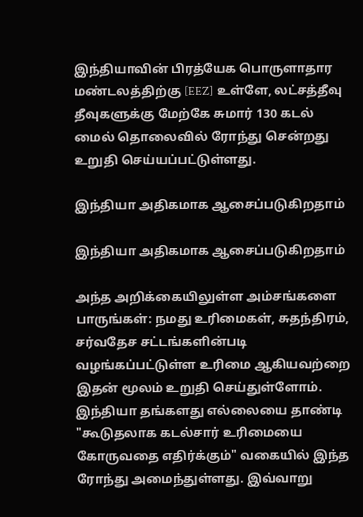இந்தியாவின் பிரத்யேக பொருளாதார மண்டலத்திற்கு [EEZ] உள்ளே, லட்சத்தீவு தீவுகளுக்கு மேற்கே சுமார் 130 கடல் மைல் தொலைவில் ரோந்து சென்றது உறுதி செய்யப்பட்டுள்ளது.

இந்தியா அதிகமாக ஆசைப்படுகிறதாம்

இந்தியா அதிகமாக ஆசைப்படுகிறதாம்

அந்த அறிக்கையிலுள்ள அம்சங்களை பாருங்கள்: நமது உரிமைகள், சுதந்திரம், சர்வதேச சட்டங்களின்படி வழங்கப்பட்டுள்ள உரிமை ஆகியவற்றை இதன் மூலம் உறுதி செய்துள்ளோம். இந்தியா தங்களது எல்லையை தாண்டி "கூடுதலாக கடல்சார் உரிமையை கோருவதை எதிர்க்கும்" வகையில் இந்த ரோந்து அமைந்துள்ளது. இவ்வாறு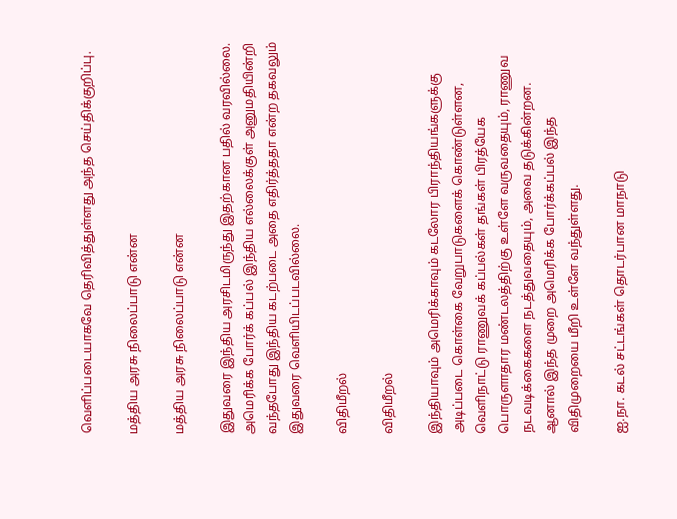வெளிப்படையாகவே தெரிவித்துள்ளது அந்த செய்திக்குறிப்பு.

மத்திய அரசு நிலைப்பாடு என்ன

மத்திய அரசு நிலைப்பாடு என்ன

இதுவரை இந்திய அரசிடமிருந்து இதற்கான பதில் வரவில்லை. அமெரிக்க போர்க் கப்பல் இந்திய எல்லைக்குள் அனுமதியின்றி வந்தபோது இந்திய கடற்படை அதை எதிர்த்ததா என்ற தகவலும் இதுவரை வெளியிடப்படவில்லை.

விதிமீறல்

விதிமீறல்

இந்தியாவும் அமெரிக்காவும் கடலோர பிராந்தியங்களுக்கு அடிப்படை கொள்கை வேறுபாடுகளைக் கொண்டுள்ளன, வெளிநாட்டு ராணுவக் கப்பல்கள் தங்கள் பிரத்யேக பொருளாதார மண்டலத்திற்கு உள்ளே வருவதையும், ராணுவ நடவடிக்கைகளை நடத்துவதையும், அவை தடுக்கின்றன. ஆனால் இந்த முறை அமெரிக்க போர்க்கப்பல் இந்த விதிமுறையை மீறி உள்ளே வந்துள்ளது.

ஐ.நா. கடல் சட்டங்கள் தொடர்பான மாநாடு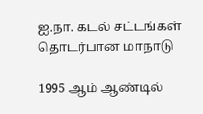ஐ.நா. கடல் சட்டங்கள் தொடர்பான மாநாடு

1995 ஆம் ஆண்டில்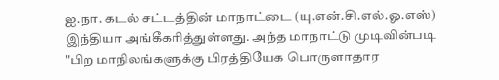ஐ.நா. கடல் சட்டத்தின் மாநாட்டை (யு.என்.சி.எல்.ஓ.எஸ்) இந்தியா அங்கீகரித்துள்ளது. அந்த மாநாட்டு முடிவின்படி "பிற மாநிலங்களுக்கு பிரத்தியேக பொருளாதார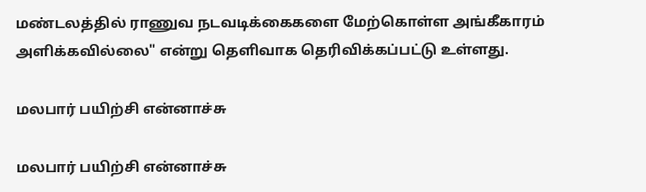மண்டலத்தில் ராணுவ நடவடிக்கைகளை மேற்கொள்ள அங்கீகாரம் அளிக்கவில்லை" என்று தெளிவாக தெரிவிக்கப்பட்டு உள்ளது.

மலபார் பயிற்சி என்னாச்சு

மலபார் பயிற்சி என்னாச்சு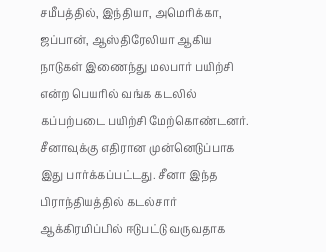சமீபத்தில், இந்தியா, அமெரிக்கா, ஜப்பான், ஆஸ்திரேலியா ஆகிய நாடுகள் இணைந்து மலபார் பயிற்சி என்ற பெயரில் வங்க கடலில் கப்பற்படை பயிற்சி மேற்கொண்டனர். சீனாவுக்கு எதிரான முன்னெடுப்பாக இது பார்க்கப்பட்டது. சீனா இந்த பிராந்தியத்தில் கடல்சார் ஆக்கிரமிப்பில் ஈடுபட்டு வருவதாக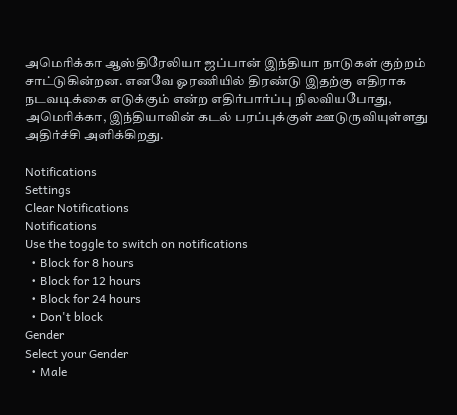அமெரிக்கா ஆஸ்திரேலியா ஜப்பான் இந்தியா நாடுகள் குற்றம் சாட்டுகின்றன. எனவே ஓரணியில் திரண்டு இதற்கு எதிராக நடவடிக்கை எடுக்கும் என்ற எதிர்பார்ப்பு நிலவியபோது, அமெரிக்கா, இந்தியாவின் கடல் பரப்புக்குள் ஊடுருவியுள்ளது அதிர்ச்சி அளிக்கிறது.

Notifications
Settings
Clear Notifications
Notifications
Use the toggle to switch on notifications
  • Block for 8 hours
  • Block for 12 hours
  • Block for 24 hours
  • Don't block
Gender
Select your Gender
  • Male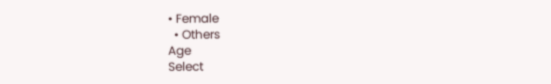• Female
  • Others
Age
Select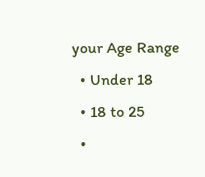your Age Range
  • Under 18
  • 18 to 25
  •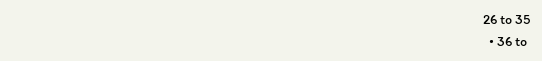26 to 35
  • 36 to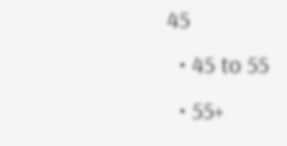45
  • 45 to 55
  • 55+